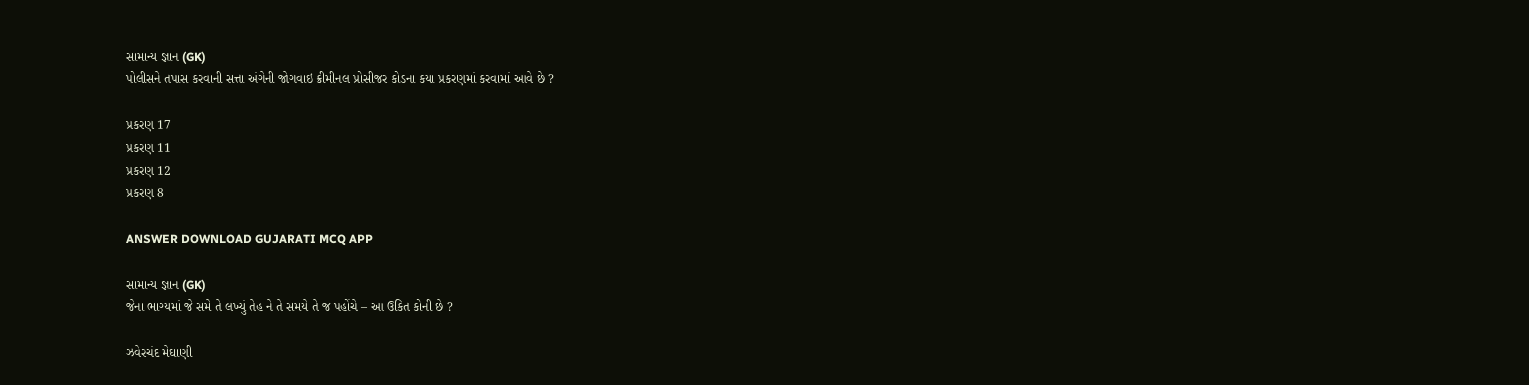સામાન્ય જ્ઞાન (GK)
પોલીસને તપાસ કરવાની સત્તા અંગેની જોગવાઇ ક્રીમીનલ પ્રોસીજર કોડના કયા પ્રકરણમાં કરવામાં આવે છે ?

પ્રકરણ 17
પ્રકરણ 11
પ્રકરણ 12
પ્રકરણ 8

ANSWER DOWNLOAD GUJARATI MCQ APP

સામાન્ય જ્ઞાન (GK)
જેના ભાગ્યમાં જે સમે તે લખ્યું તેહ ને તે સમયે તે જ પહોંચે – આ ઉકિત કોની છે ?

ઝવેરચંદ મેઘાણી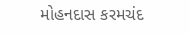મોહનદાસ કરમચંદ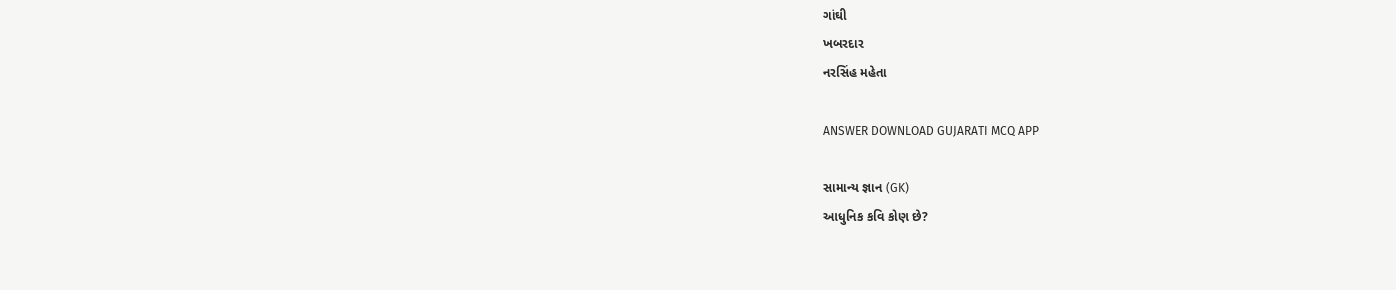ગાંઘી
ખબરદાર
નરસિંહ મહેતા

ANSWER DOWNLOAD GUJARATI MCQ APP

સામાન્ય જ્ઞાન (GK)
આધુનિક કવિ કોણ છે?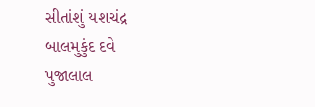સીતાંશું યશચંદ્ર
બાલમુકુંદ દવે
પુજાલાલ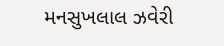મનસુખલાલ ઝવેરી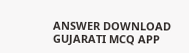ANSWER DOWNLOAD GUJARATI MCQ APP